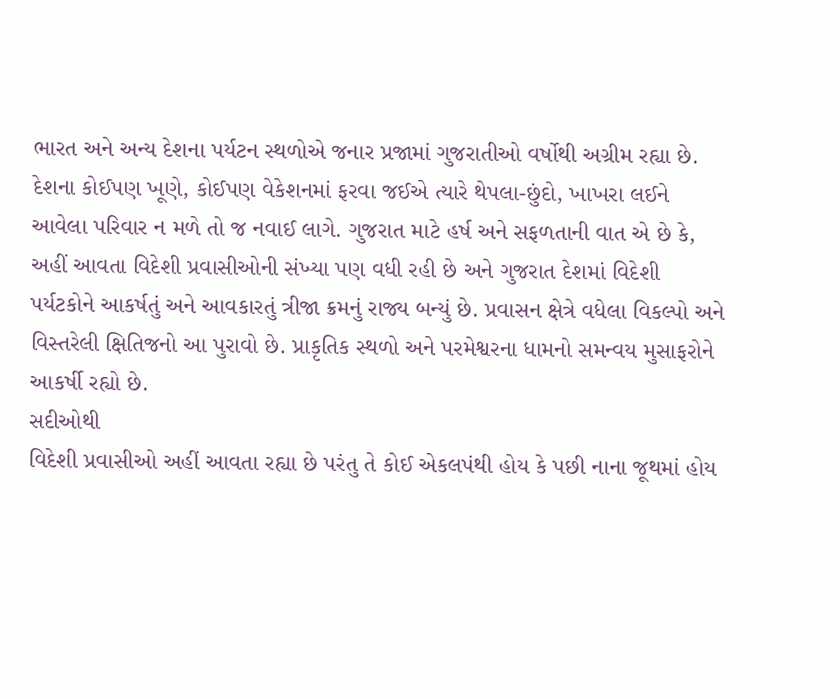ભારત અને અન્ય દેશના પર્યટન સ્થળોએ જનાર પ્રજામાં ગુજરાતીઓ વર્ષોથી અગ્રીમ રહ્યા છે. દેશના કોઈપણ ખૂણે, કોઈપણ વેકેશનમાં ફરવા જઈએ ત્યારે થેપલા-છુંદો, ખાખરા લઈને આવેલા પરિવાર ન મળે તો જ નવાઈ લાગે. ગુજરાત માટે હર્ષ અને સફળતાની વાત એ છે કે, અહીં આવતા વિદેશી પ્રવાસીઓની સંખ્યા પણ વધી રહી છે અને ગુજરાત દેશમાં વિદેશી પર્યટકોને આકર્ષતું અને આવકારતું ત્રીજા ક્રમનું રાજ્ય બન્યું છે. પ્રવાસન ક્ષેત્રે વધેલા વિકલ્પો અને વિસ્તરેલી ક્ષિતિજનો આ પુરાવો છે. પ્રાકૃતિક સ્થળો અને પરમેશ્વરના ધામનો સમન્વય મુસાફરોને આકર્ષી રહ્યો છે.
સદીઓથી
વિદેશી પ્રવાસીઓ અહીં આવતા રહ્યા છે પરંતુ તે કોઈ એકલપંથી હોય કે પછી નાના જૂથમાં હોય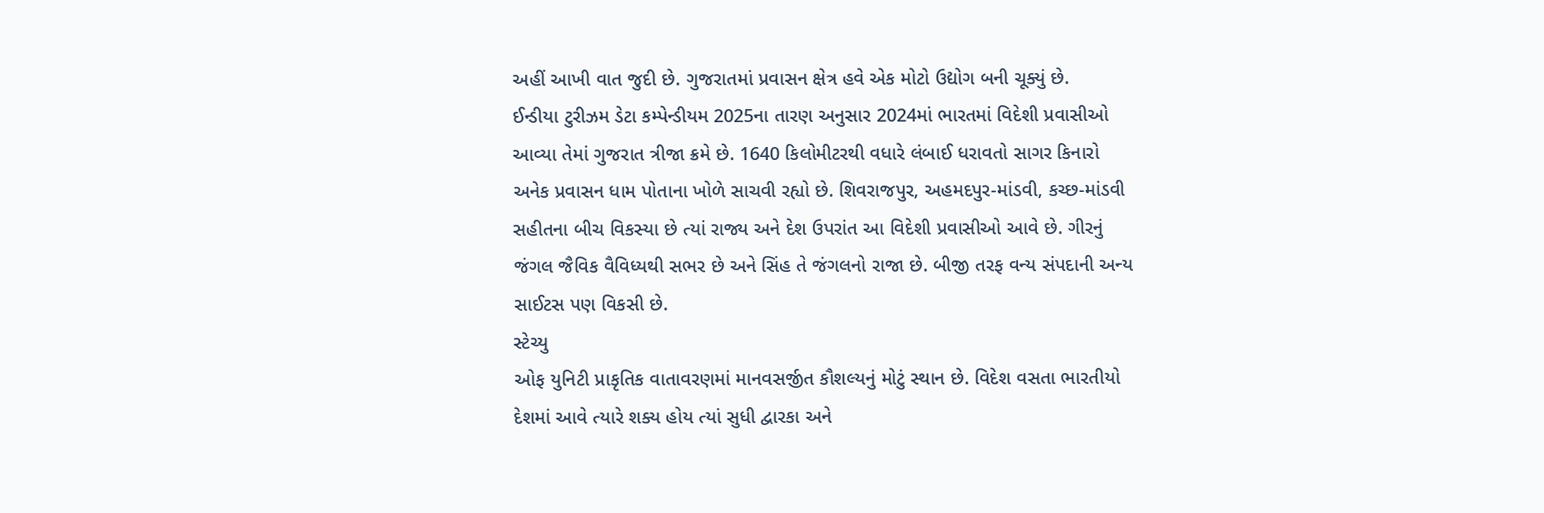અહીં આખી વાત જુદી છે. ગુજરાતમાં પ્રવાસન ક્ષેત્ર હવે એક મોટો ઉદ્યોગ બની ચૂક્યું છે.
ઈન્ડીયા ટુરીઝમ ડેટા કમ્પેન્ડીયમ 2025ના તારણ અનુસાર 2024માં ભારતમાં વિદેશી પ્રવાસીઓ
આવ્યા તેમાં ગુજરાત ત્રીજા ક્રમે છે. 1640 કિલોમીટરથી વધારે લંબાઈ ધરાવતો સાગર કિનારો
અનેક પ્રવાસન ધામ પોતાના ખોળે સાચવી રહ્યો છે. શિવરાજપુર, અહમદપુર-માંડવી, કચ્છ-માંડવી
સહીતના બીચ વિકસ્યા છે ત્યાં રાજ્ય અને દેશ ઉપરાંત આ વિદેશી પ્રવાસીઓ આવે છે. ગીરનું
જંગલ જૈવિક વૈવિધ્યથી સભર છે અને સિંહ તે જંગલનો રાજા છે. બીજી તરફ વન્ય સંપદાની અન્ય
સાઈટસ પણ વિકસી છે.
સ્ટેચ્યુ
ઓફ યુનિટી પ્રાકૃતિક વાતાવરણમાં માનવસર્જીત કૌશલ્યનું મોટું સ્થાન છે. વિદેશ વસતા ભારતીયો
દેશમાં આવે ત્યારે શક્ય હોય ત્યાં સુધી દ્વારકા અને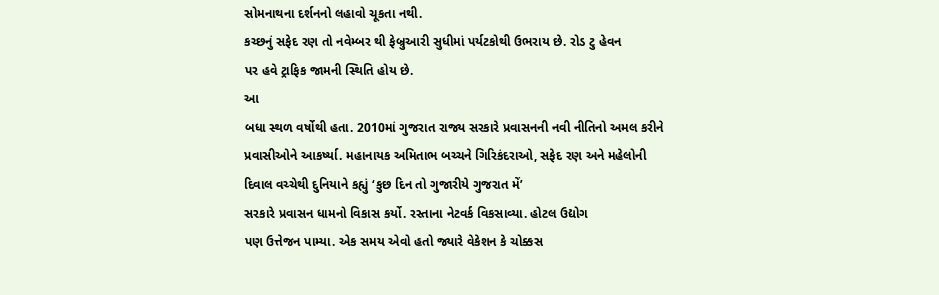સોમનાથના દર્શનનો લહાવો ચૂકતા નથી.
કચ્છનું સફેદ રણ તો નવેમ્બર થી ફેબ્રુઆરી સુધીમાં પર્યટકોથી ઉભરાય છે. રોડ ટુ હેવન
પર હવે ટ્રાફિક જામની સ્થિતિ હોય છે.
આ
બધા સ્થળ વર્ષોથી હતા. 2010માં ગુજરાત રાજ્ય સરકારે પ્રવાસનની નવી નીતિનો અમલ કરીને
પ્રવાસીઓને આકર્ષ્યા. મહાનાયક અમિતાભ બચ્ચને ગિરિકંદરાઓ, સફેદ રણ અને મહેલોની
દિવાલ વચ્ચેથી દુનિયાને કહ્યું ‘કુછ દિન તો ગુજારીયે ગુજરાત મેં’
સરકારે પ્રવાસન ધામનો વિકાસ કર્યો. રસ્તાના નેટવર્ક વિકસાવ્યા. હોટલ ઉદ્યોગ
પણ ઉત્તેજન પામ્યા. એક સમય એવો હતો જ્યારે વેકેશન કે ચોક્કસ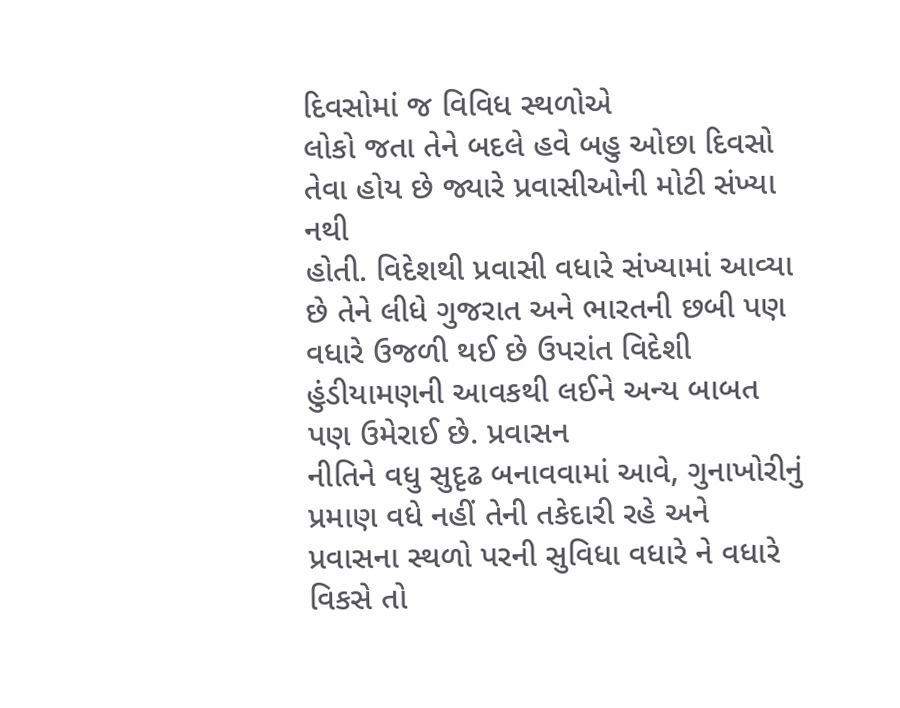દિવસોમાં જ વિવિધ સ્થળોએ
લોકો જતા તેને બદલે હવે બહુ ઓછા દિવસો તેવા હોય છે જ્યારે પ્રવાસીઓની મોટી સંખ્યા નથી
હોતી. વિદેશથી પ્રવાસી વધારે સંખ્યામાં આવ્યા છે તેને લીધે ગુજરાત અને ભારતની છબી પણ
વધારે ઉજળી થઈ છે ઉપરાંત વિદેશી હુંડીયામણની આવકથી લઈને અન્ય બાબત પણ ઉમેરાઈ છે. પ્રવાસન
નીતિને વધુ સુદૃઢ બનાવવામાં આવે, ગુનાખોરીનું પ્રમાણ વધે નહીં તેની તકેદારી રહે અને
પ્રવાસના સ્થળો પરની સુવિધા વધારે ને વધારે વિકસે તો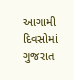આગામી દિવસોમાં ગુજરાત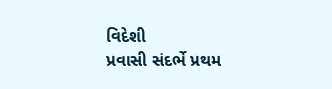વિદેશી
પ્રવાસી સંદર્ભે પ્રથમ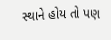સ્થાને હોય તો પણ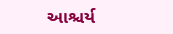આશ્ચર્ય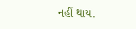નહીં થાય.